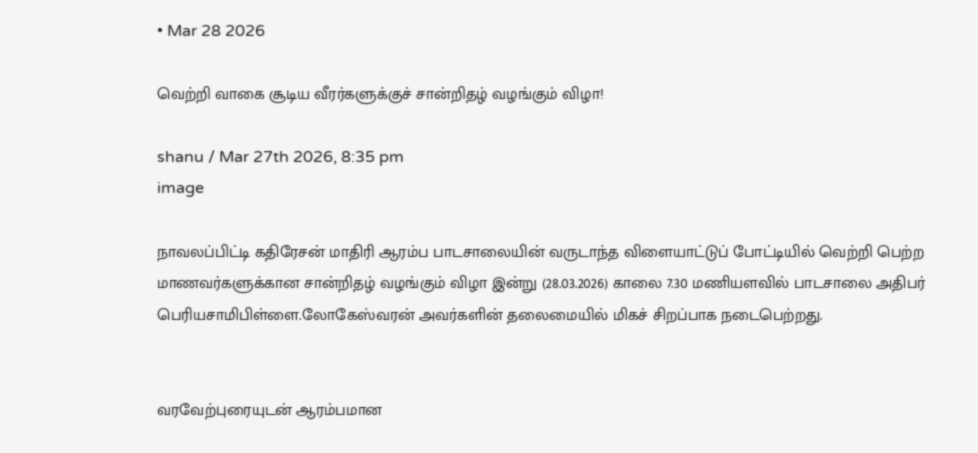• Mar 28 2026

வெற்றி வாகை சூடிய வீரர்களுக்குச் சான்றிதழ் வழங்கும் விழா!

shanu / Mar 27th 2026, 8:35 pm
image

நாவலப்பிட்டி கதிரேசன் மாதிரி ஆரம்ப பாடசாலையின் வருடாந்த விளையாட்டுப் போட்டியில் வெற்றி பெற்ற மாணவர்களுக்கான சான்றிதழ் வழங்கும் விழா இன்று (28.03.2026) காலை 7.30 மணியளவில் பாடசாலை அதிபர் பெரியசாமிபிள்ளை.லோகேஸ்வரன் அவர்களின் தலைமையில் மிகச் சிறப்பாக நடைபெற்றது.


வரவேற்புரையுடன் ஆரம்பமான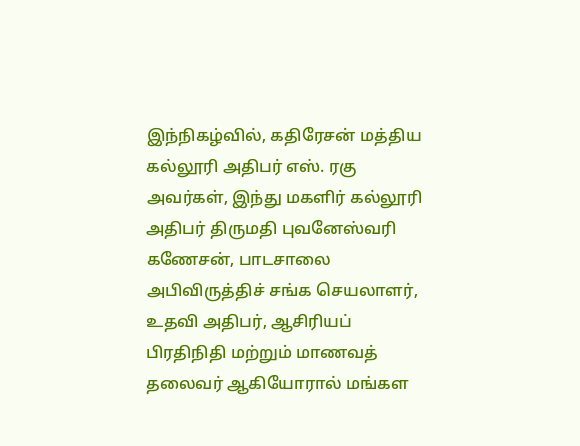இந்நிகழ்வில், கதிரேசன் மத்திய கல்லூரி அதிபர் எஸ். ரகு அவர்கள், இந்து மகளிர் கல்லூரி அதிபர் திருமதி புவனேஸ்வரி கணேசன், பாடசாலை அபிவிருத்திச் சங்க செயலாளர், உதவி அதிபர், ஆசிரியப் பிரதிநிதி மற்றும் மாணவத் தலைவர் ஆகியோரால் மங்கள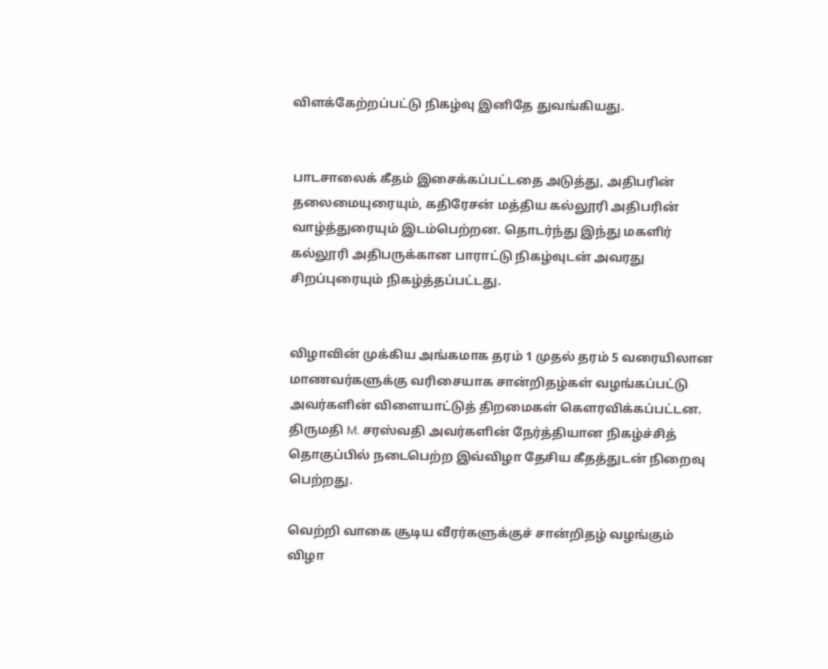விளக்கேற்றப்பட்டு நிகழ்வு இனிதே துவங்கியது.


பாடசாலைக் கீதம் இசைக்கப்பட்டதை அடுத்து, அதிபரின் தலைமையுரையும், கதிரேசன் மத்திய கல்லூரி அதிபரின் வாழ்த்துரையும் இடம்பெற்றன. தொடர்ந்து இந்து மகளிர் கல்லூரி அதிபருக்கான பாராட்டு நிகழ்வுடன் அவரது சிறப்புரையும் நிகழ்த்தப்பட்டது.


விழாவின் முக்கிய அங்கமாக தரம் 1 முதல் தரம் 5 வரையிலான மாணவர்களுக்கு வரிசையாக சான்றிதழ்கள் வழங்கப்பட்டு அவர்களின் விளையாட்டுத் திறமைகள் கௌரவிக்கப்பட்டன. திருமதி M. சரஸ்வதி அவர்களின் நேர்த்தியான நிகழ்ச்சித் தொகுப்பில் நடைபெற்ற இவ்விழா தேசிய கீதத்துடன் நிறைவு பெற்றது.

வெற்றி வாகை சூடிய வீரர்களுக்குச் சான்றிதழ் வழங்கும் விழா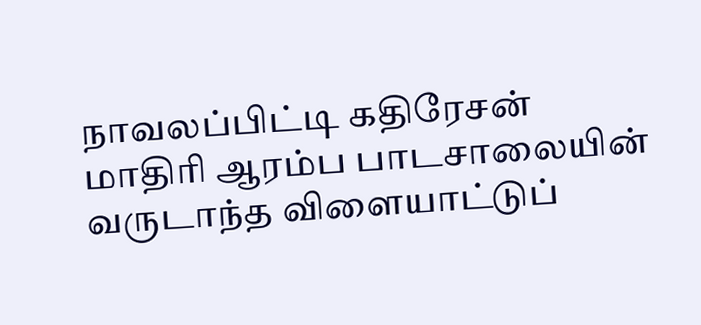நாவலப்பிட்டி கதிரேசன் மாதிரி ஆரம்ப பாடசாலையின் வருடாந்த விளையாட்டுப்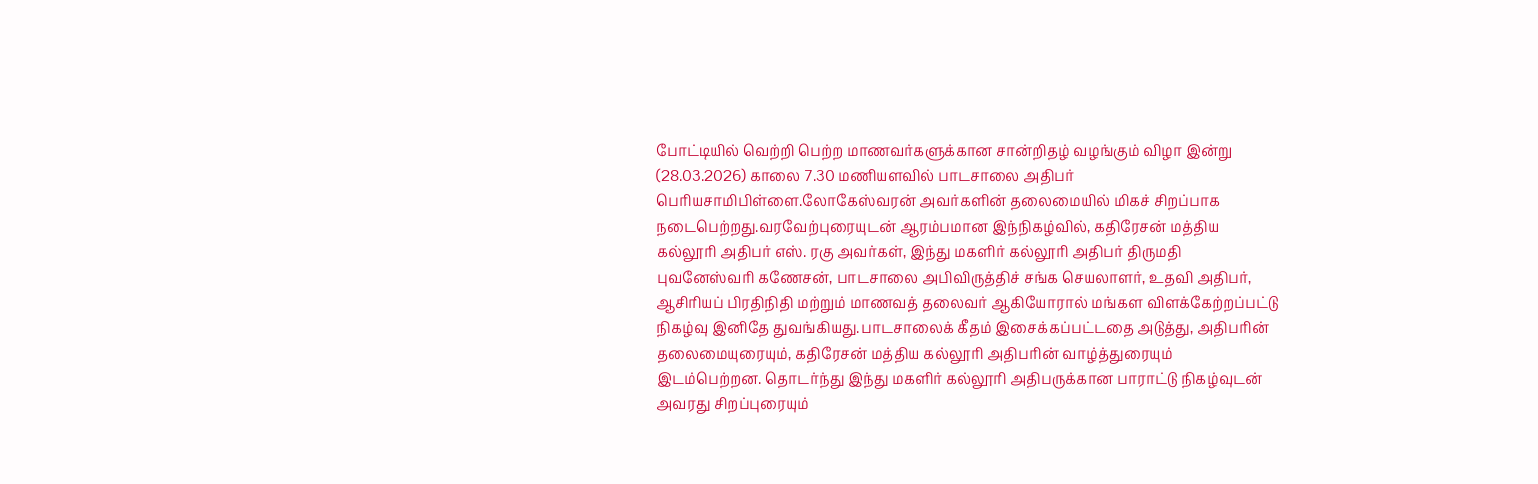போட்டியில் வெற்றி பெற்ற மாணவர்களுக்கான சான்றிதழ் வழங்கும் விழா இன்று (28.03.2026) காலை 7.30 மணியளவில் பாடசாலை அதிபர் பெரியசாமிபிள்ளை.லோகேஸ்வரன் அவர்களின் தலைமையில் மிகச் சிறப்பாக நடைபெற்றது.வரவேற்புரையுடன் ஆரம்பமான இந்நிகழ்வில், கதிரேசன் மத்திய கல்லூரி அதிபர் எஸ். ரகு அவர்கள், இந்து மகளிர் கல்லூரி அதிபர் திருமதி புவனேஸ்வரி கணேசன், பாடசாலை அபிவிருத்திச் சங்க செயலாளர், உதவி அதிபர், ஆசிரியப் பிரதிநிதி மற்றும் மாணவத் தலைவர் ஆகியோரால் மங்கள விளக்கேற்றப்பட்டு நிகழ்வு இனிதே துவங்கியது.பாடசாலைக் கீதம் இசைக்கப்பட்டதை அடுத்து, அதிபரின் தலைமையுரையும், கதிரேசன் மத்திய கல்லூரி அதிபரின் வாழ்த்துரையும் இடம்பெற்றன. தொடர்ந்து இந்து மகளிர் கல்லூரி அதிபருக்கான பாராட்டு நிகழ்வுடன் அவரது சிறப்புரையும்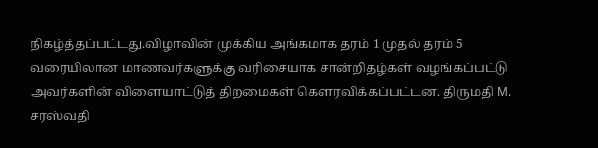நிகழ்த்தப்பட்டது.விழாவின் முக்கிய அங்கமாக தரம் 1 முதல் தரம் 5 வரையிலான மாணவர்களுக்கு வரிசையாக சான்றிதழ்கள் வழங்கப்பட்டு அவர்களின் விளையாட்டுத் திறமைகள் கௌரவிக்கப்பட்டன. திருமதி M. சரஸ்வதி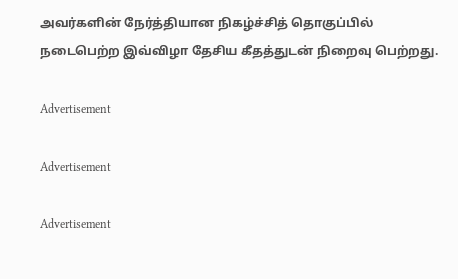அவர்களின் நேர்த்தியான நிகழ்ச்சித் தொகுப்பில் நடைபெற்ற இவ்விழா தேசிய கீதத்துடன் நிறைவு பெற்றது.

Advertisement

Advertisement

Advertisement